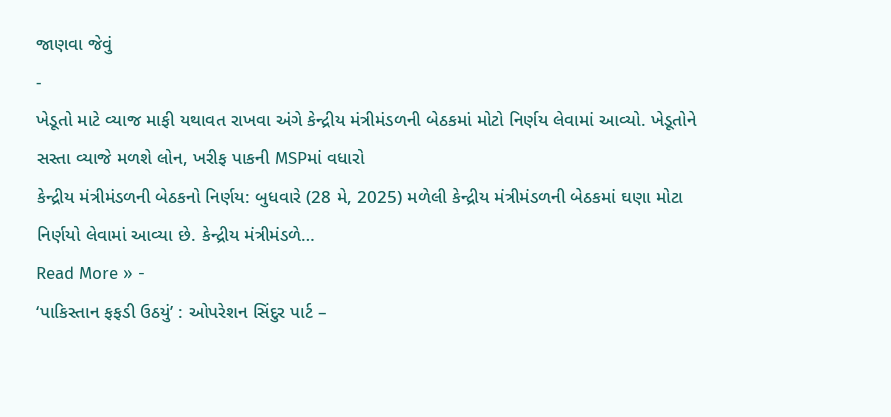જાણવા જેવું
-
ખેડૂતો માટે વ્યાજ માફી યથાવત રાખવા અંગે કેન્દ્રીય મંત્રીમંડળની બેઠકમાં મોટો નિર્ણય લેવામાં આવ્યો. ખેડૂતોને સસ્તા વ્યાજે મળશે લોન, ખરીફ પાકની MSPમાં વધારો
કેન્દ્રીય મંત્રીમંડળની બેઠકનો નિર્ણય: બુધવારે (28 મે, 2025) મળેલી કેન્દ્રીય મંત્રીમંડળની બેઠકમાં ઘણા મોટા નિર્ણયો લેવામાં આવ્યા છે. કેન્દ્રીય મંત્રીમંડળે…
Read More » -
‘પાકિસ્તાન ફફડી ઉઠયું’ : ઓપરેશન સિંદુર પાર્ટ –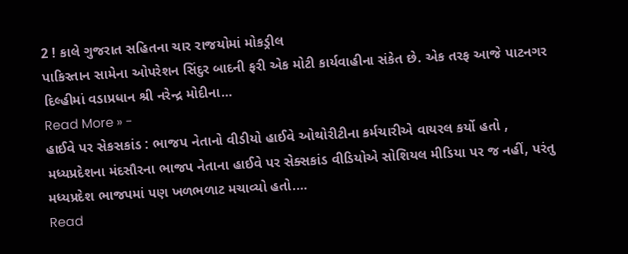2 ! કાલે ગુજરાત સહિતના ચાર રાજયોમાં મોકડ્રીલ
પાકિસ્તાન સામેના ઓપરેશન સિંદુર બાદની ફરી એક મોટી કાર્યવાહીના સંકેત છે. એક તરફ આજે પાટનગર દિલ્હીમાં વડાપ્રધાન શ્રી નરેન્દ્ર મોદીના…
Read More » -
હાઈવે પર સેકસકાંડ : ભાજપ નેતાનો વીડીયો હાઈવે ઓથોરીટીના કર્મચારીએ વાયરલ કર્યો હતો ,
મધ્યપ્રદેશના મંદસૌરના ભાજપ નેતાના હાઈવે પર સેક્સકાંડ વીડિયોએ સોશિયલ મીડિયા પર જ નહીં, પરંતુ મધ્યપ્રદેશ ભાજપમાં પણ ખળભળાટ મચાવ્યો હતો.…
Read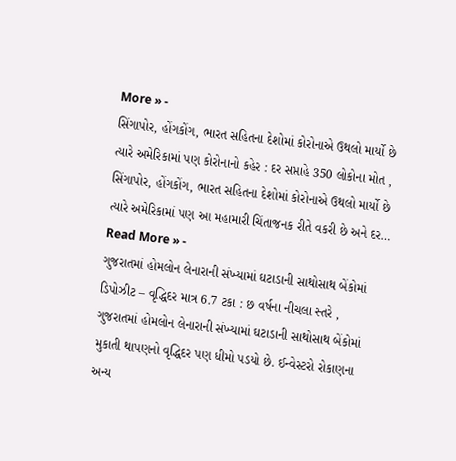More » -
સિંગાપોર, હોંગકોંગ, ભારત સહિતના દેશોમાં કોરોનાએ ઉથલો માર્યો છે ત્યારે અમેરિકામાં પણ કોરોનાનો કહેર : દર સપ્તાહે 350 લોકોના મોત ,
સિંગાપોર, હોંગકોંગ, ભારત સહિતના દેશોમાં કોરોનાએ ઉથલો માર્યો છે ત્યારે અમેરિકામાં પણ આ મહામારી ચિંતાજનક રીતે વકરી છે અને દર…
Read More » -
ગુજરાતમાં હોમલોન લેનારાની સંખ્યામાં ઘટાડાની સાથોસાથ બેંકોમાં ડિપોઝીટ – વૃદ્ધિદર માત્ર 6.7 ટકા : છ વર્ષના નીચલા સ્તરે ,
ગુજરાતમાં હોમલોન લેનારાની સંખ્યામાં ઘટાડાની સાથોસાથ બેંકોમાં મુકાતી થાપણનો વૃદ્ધિદર પણ ધીમો પડયો છે. ઈન્વેસ્ટરો રોકાણના અન્ય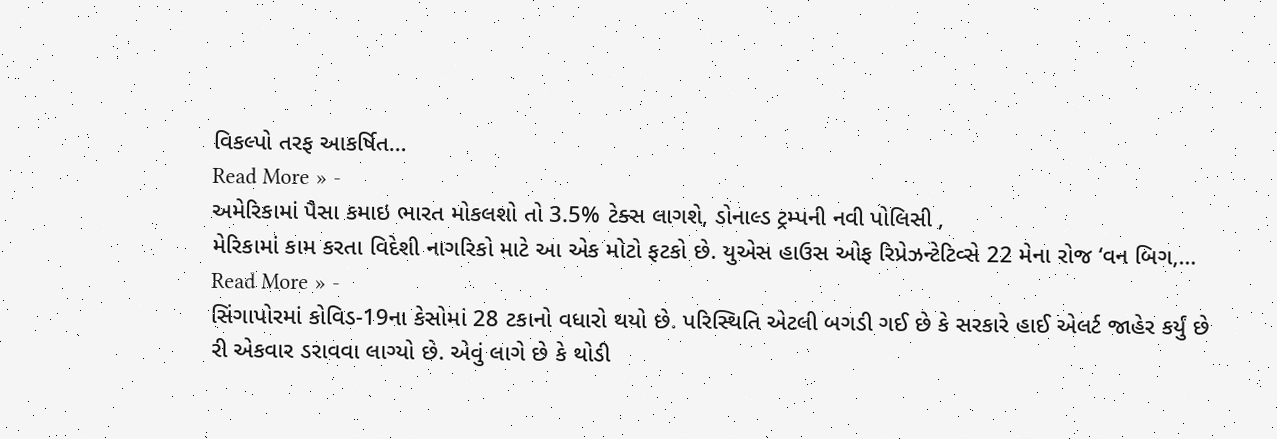વિકલ્પો તરફ આકર્ષિત…
Read More » -
અમેરિકામાં પૈસા કમાઇ ભારત મોકલશો તો 3.5% ટેક્સ લાગશે, ડોનાલ્ડ ટ્રમ્પની નવી પોલિસી ,
મેરિકામાં કામ કરતા વિદેશી નાગરિકો માટે આ એક મોટો ફટકો છે. યુએસ હાઉસ ઓફ રિપ્રેઝન્ટેટિવ્સે 22 મેના રોજ ‘વન બિગ,…
Read More » -
સિંગાપોરમાં કોવિડ-19ના કેસોમાં 28 ટકાનો વધારો થયો છે. પરિસ્થિતિ એટલી બગડી ગઈ છે કે સરકારે હાઈ એલર્ટ જાહેર કર્યું છે
રી એકવાર ડરાવવા લાગ્યો છે. એવું લાગે છે કે થોડી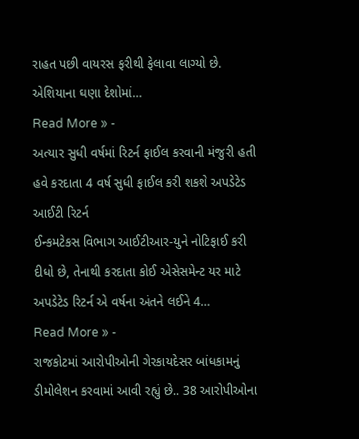રાહત પછી વાયરસ ફરીથી ફેલાવા લાગ્યો છે. એશિયાના ઘણા દેશોમાં…
Read More » -
અત્યાર સુધી વર્ષમાં રિટર્ન ફાઈલ કરવાની મંજુરી હતી હવે કરદાતા 4 વર્ષ સુધી ફાઈલ કરી શકશે અપડેટેડ આઈટી રિટર્ન
ઈન્કમટેકસ વિભાગ આઈટીઆર-યુને નોટિફાઈ કરી દીધો છે, તેનાથી કરદાતા કોઈ એસેસમેન્ટ યર માટે અપડેટેડ રિટર્ન એ વર્ષના અંતને લઈને 4…
Read More » -
રાજકોટમાં આરોપીઓની ગેરકાયદેસર બાંધકામનું ડીમોલેશન કરવામાં આવી રહ્યું છે.. 38 આરોપીઓના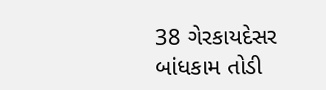38 ગેરકાયદેસર બાંધકામ તોડી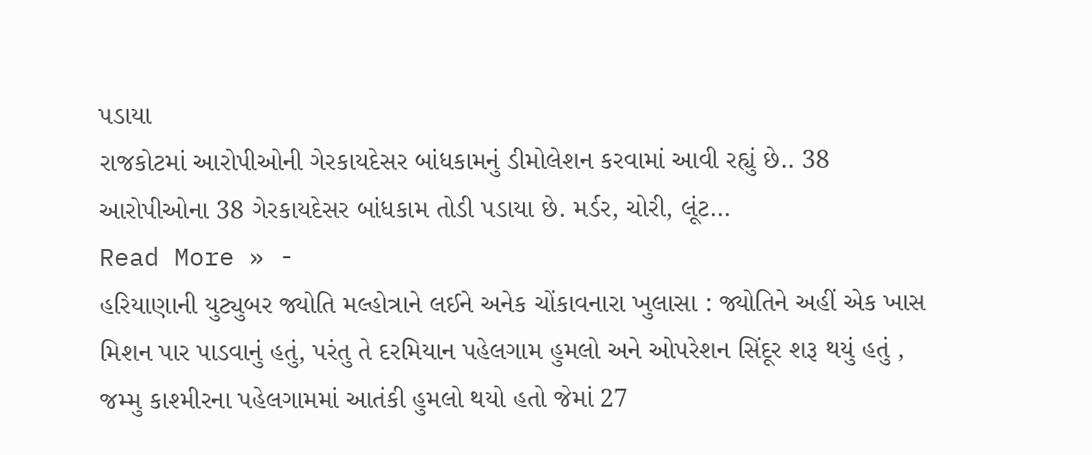પડાયા
રાજકોટમાં આરોપીઓની ગેરકાયદેસર બાંધકામનું ડીમોલેશન કરવામાં આવી રહ્યું છે.. 38 આરોપીઓના 38 ગેરકાયદેસર બાંધકામ તોડી પડાયા છે. મર્ડર, ચોરી, લૂંટ…
Read More » -
હરિયાણાની યુટ્યુબર જ્યોતિ મલ્હોત્રાને લઈને અનેક ચોંકાવનારા ખુલાસા : જ્યોતિને અહીં એક ખાસ મિશન પાર પાડવાનું હતું, પરંતુ તે દરમિયાન પહેલગામ હુમલો અને ઓપરેશન સિંદૂર શરૂ થયું હતું ,
જમ્મુ કાશ્મીરના પહેલગામમાં આતંકી હુમલો થયો હતો જેમાં 27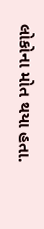લોકોના મોત થયા હતા.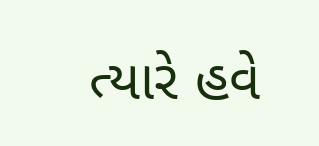ત્યારે હવે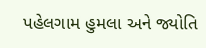પહેલગામ હુમલા અને જ્યોતિ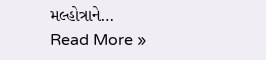મલ્હોત્રાને…
Read More »